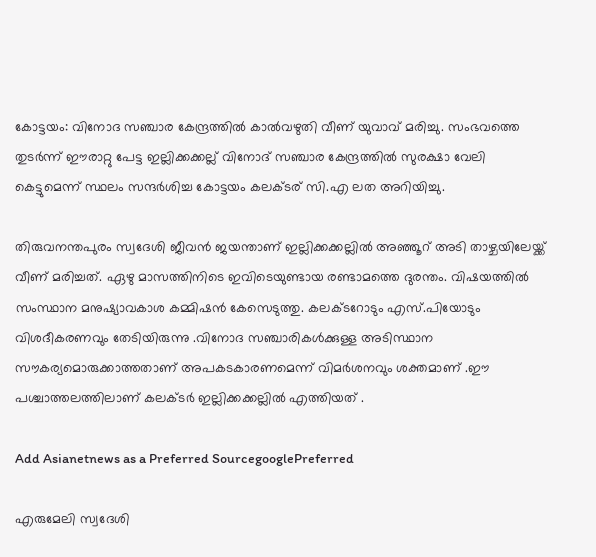കോട്ടയം: വിനോദ സഞ്ചാര കേന്ദ്രത്തില്‍ കാല്‍വഴുതി വീണ് യുവാവ് മരിച്ചു. സംഭവത്തെ തുടര്‍ന്ന് ഈരാറ്റു പേട്ട ഇല്ലിക്കക്കല്ല് വിനോദ് സഞ്ചാര കേന്ദ്രത്തില്‍ സുരക്ഷാ വേലി കെട്ടുമെന്ന് സ്ഥലം സന്ദര്‍ശിച്ച കോട്ടയം കലക്ടര് സി.എ ലത അറിയിച്ചു.

തിരുവനന്തപുരം സ്വദേശി ജീവന്‍ ജയന്താണ് ഇല്ലിക്കക്കല്ലില്‍ അഞ്ഞൂറ് അടി താഴ്ചയിലേയ്ക്ക് വീണ് മരിച്ചത്. ഏഴു മാസത്തിനിടെ ഇവിടെയുണ്ടായ രണ്ടാമത്തെ ദുരന്തം. വിഷയത്തില്‍ സംസ്ഥാന മനുഷ്യാവകാശ കമ്മിഷന്‍ കേസെടുത്തു. കലക്ടറോടും എസ്.പിയോടും വിശദീകരണവും തേടിയിരുന്നു .വിനോദ സഞ്ചാരികള്‍ക്കുള്ള അടിസ്ഥാന സൗകര്യമൊരുക്കാത്തതാണ് അപകടകാരണമെന്ന് വിമര്‍ശനവും ശക്തമാണ് .ഈ പശ്ചാത്തലത്തിലാണ് കലക്ടര്‍ ഇല്ലിക്കക്കല്ലില്‍ എത്തിയത് .

Add Asianetnews as a Preferred SourcegooglePreferred

എരുമേലി സ്വദേശി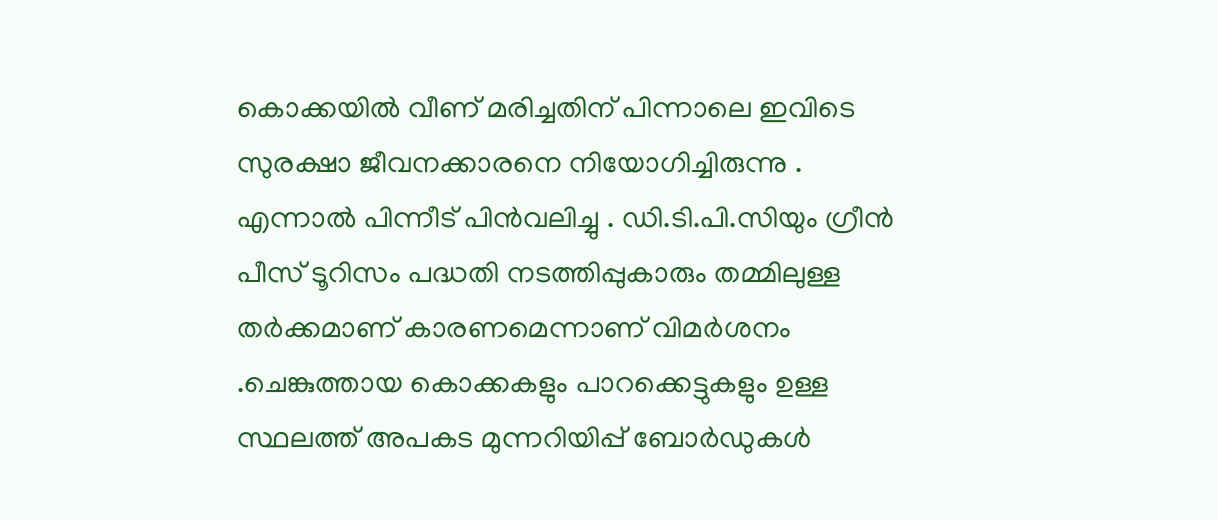കൊക്കയില്‍ വീണ് മരിച്ചതിന് പിന്നാലെ ഇവിടെ സുരക്ഷാ ജീവനക്കാരനെ നിയോഗിച്ചിരുന്നു . എന്നാല്‍ പിന്നീട് പിന്‍വലിച്ചു . ഡി.ടി.പി.സിയും ഗ്രീന്‍ പീസ് ടൂറിസം പദ്ധതി നടത്തിപ്പുകാരും തമ്മിലുള്ള തര്‍ക്കമാണ് കാരണമെന്നാണ് വിമര്‍ശനം .ചെങ്കുത്തായ കൊക്കകളും പാറക്കെട്ടുകളും ഉള്ള സ്ഥലത്ത് അപകട മുന്നറിയിപ്പ് ബോര്‍ഡുകള്‍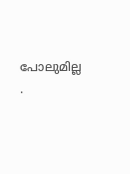പോലുമില്ല .